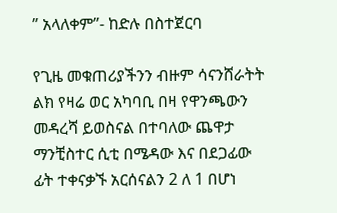” አላለቀም”- ከድሉ በስተጀርባ

የጊዜ መቁጠሪያችንን ብዙም ሳናንሸራትት ልክ የዛሬ ወር አካባቢ በዛ የዋንጫውን መዳረሻ ይወስናል በተባለው ጨዋታ ማንቺስተር ሲቲ በሜዳው እና በደጋፊው ፊት ተቀናቃኙ አርሰናልን 2 ለ 1 በሆነ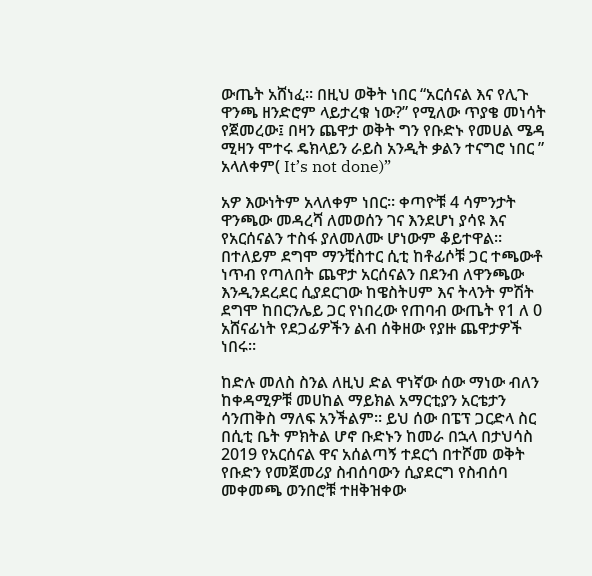ውጤት አሸነፈ። በዚህ ወቅት ነበር “አርሰናል እና የሊጉ ዋንጫ ዘንድሮም ላይታረቁ ነው?” የሚለው ጥያቄ መነሳት የጀመረው፤ በዛን ጨዋታ ወቅት ግን የቡድኑ የመሀል ሜዳ ሚዛን ሞተሩ ዴክላይን ራይስ አንዲት ቃልን ተናግሮ ነበር ” አላለቀም( It’s not done)”

አዎ እውነትም አላለቀም ነበር። ቀጣዮቹ 4 ሳምንታት ዋንጫው መዳረሻ ለመወሰን ገና እንደሆነ ያሳዩ እና የአርሰናልን ተስፋ ያለመለሙ ሆነውም ቆይተዋል። በተለይም ደግሞ ማንቺስተር ሲቲ ከቶፊሶቹ ጋር ተጫውቶ ነጥብ የጣለበት ጨዋታ አርሰናልን በደንብ ለዋንጫው እንዲንደረደር ሲያደርገው ከዌስትሀም እና ትላንት ምሽት ደግሞ ከበርንሌይ ጋር የነበረው የጠባብ ውጤት የ1 ለ 0 አሸናፊነት የደጋፊዎችን ልብ ሰቅዘው የያዙ ጨዋታዎች ነበሩ።

ከድሉ መለስ ስንል ለዚህ ድል ዋነኛው ሰው ማነው ብለን ከቀዳሚዎቹ መሀከል ማይክል አማርቲያን አርቴታን ሳንጠቅስ ማለፍ አንችልም። ይህ ሰው በፔፕ ጋርድላ ስር በሲቲ ቤት ምክትል ሆኖ ቡድኑን ከመራ በኋላ በታህሳስ 2019 የአርሰናል ዋና አሰልጣኝ ተደርጎ በተሾመ ወቅት የቡድን የመጀመሪያ ስብሰባውን ሲያደርግ የስብሰባ መቀመጫ ወንበሮቹ ተዘቅዝቀው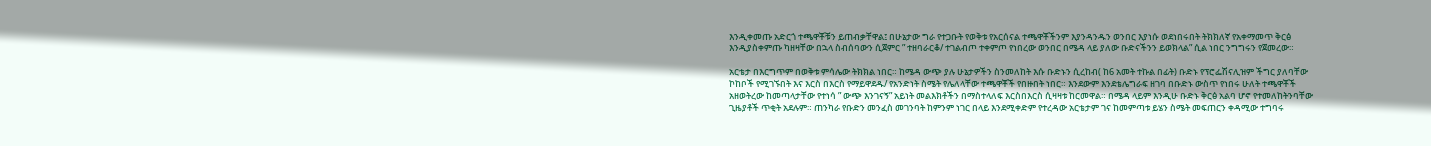እንዲቀመጡ አድርጎ ተጫዋቾቹን ይጠብቃቸዋል፤ በሁኔታው ግራ የተጋቡት የወቅቱ የአርሰናል ተጫዋቾችንም እያንዳንዱን ወንበር እያነሱ ወደነበሩበት ትክክለኛ የአቀማመጥ ቅርፅ እንዲያስቀምጡ ካዘዛቸው በኋላ ስብሰባውን ሲጀምር ” ተዘባራርቆ/ ተገልብጦ ተቀምጦ የነበረው ወንበር በሜዳ ላይ ያለው ቡድናችንን ይወክላል” ሲል ነበር ንግግሩን የጀመረው።

አርቴታ በእርግጥም በወቅቱ ምሳሌው ትክክል ነበር። ከሜዳ ውጭ ያሉ ሁኔታዎችን ስንመለከት እሱ ቡድኑን ሲረከብ( ከ6 አመት ተኩል በፊት) ቡድኑ የፕሮፌሽናሊዝም ችግር ያለባቸው ኮከቦች የሚገኙበት እና እርስ በእርስ የማይዋደዱ/ የአንድነት ስሜት የሌለላቸው ተጫዋቾች የበዙበት ነበር። እንደውም እንደቴሌግራፍ ዘገባ በቡድኑ ውስጥ የነበሩ ሁለት ተጫዋቾች አዘወትረው ከመጣላታቸው የተነሳ ” ውጭ እንገናኝ” አይነት መልእክቶችን በማስተላለፍ እርስበእርስ ሲዛዛቱ ከርመዋል። በሜዳ ላይም እንዲሁ ቡድኑ ቅርፅ አልባ ሆኖ የተመለከትንባቸው ጊዜያቶች ጥቂት አደሉም። ጠንካራ የቡድን መንፈስ መገንባት ከምንም ነገር በላይ እንደሚቀድም የተረዳው አርቴታም ገና ከመምጣቱ ይሄን ስሜት መፍጠርን ቀዳሚው ተግባሩ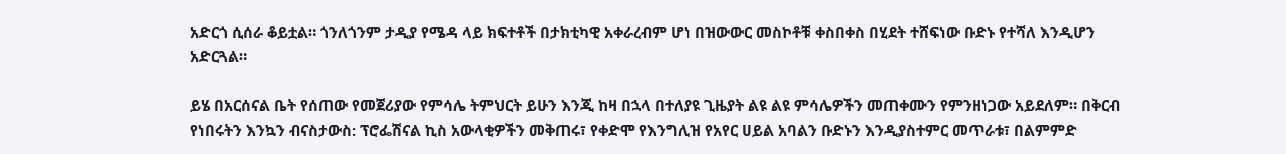አድርጎ ሲሰራ ቆይቷል። ጎንለጎንም ታዲያ የሜዳ ላይ ክፍተቶች በታክቲካዊ አቀራረብም ሆነ በዝውውር መስኮቶቹ ቀስበቀስ በሂደት ተሸፍነው ቡድኑ የተሻለ እንዲሆን አድርጓል።

ይሄ በአርሰናል ቤት የሰጠው የመጀሪያው የምሳሌ ትምህርት ይሁን እንጂ ከዛ በኋላ በተለያዩ ጊዜያት ልዩ ልዩ ምሳሌዎችን መጠቀሙን የምንዘነጋው አይደለም። በቅርብ የነበሩትን እንኳን ብናስታውስ: ፕሮፌሽናል ኪስ አውላቂዎችን መቅጠሩ፣ የቀድሞ የእንግሊዝ የአየር ሀይል አባልን ቡድኑን እንዲያስተምር መጥራቱ፣ በልምምድ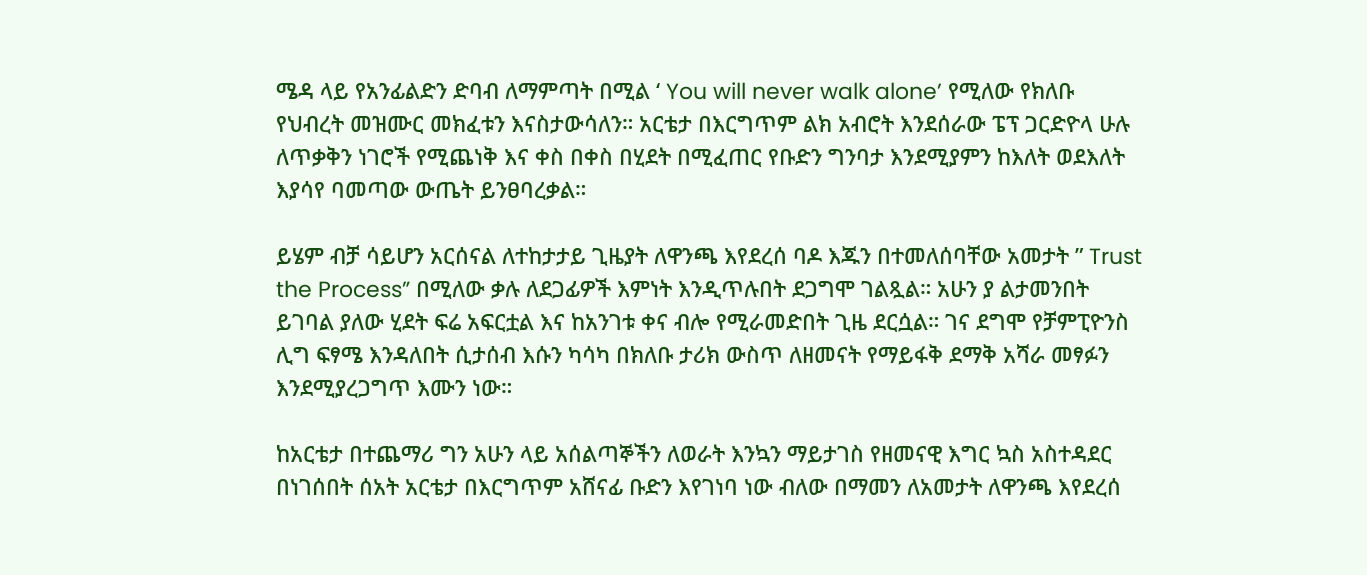ሜዳ ላይ የአንፊልድን ድባብ ለማምጣት በሚል ‘ You will never walk alone’ የሚለው የክለቡ የህብረት መዝሙር መክፈቱን እናስታውሳለን። አርቴታ በእርግጥም ልክ አብሮት እንደሰራው ፔፕ ጋርድዮላ ሁሉ ለጥቃቅን ነገሮች የሚጨነቅ እና ቀስ በቀስ በሂደት በሚፈጠር የቡድን ግንባታ እንደሚያምን ከእለት ወደእለት እያሳየ ባመጣው ውጤት ይንፀባረቃል።

ይሄም ብቻ ሳይሆን አርሰናል ለተከታታይ ጊዜያት ለዋንጫ እየደረሰ ባዶ እጁን በተመለሰባቸው አመታት ” Trust the Process” በሚለው ቃሉ ለደጋፊዎች እምነት እንዲጥሉበት ደጋግሞ ገልጿል። አሁን ያ ልታመንበት ይገባል ያለው ሂደት ፍሬ አፍርቷል እና ከአንገቱ ቀና ብሎ የሚራመድበት ጊዜ ደርሷል። ገና ደግሞ የቻምፒዮንስ ሊግ ፍፃሜ እንዳለበት ሲታሰብ እሱን ካሳካ በክለቡ ታሪክ ውስጥ ለዘመናት የማይፋቅ ደማቅ አሻራ መፃፉን እንደሚያረጋግጥ እሙን ነው።

ከአርቴታ በተጨማሪ ግን አሁን ላይ አሰልጣኞችን ለወራት እንኳን ማይታገስ የዘመናዊ እግር ኳስ አስተዳደር በነገሰበት ሰአት አርቴታ በእርግጥም አሸናፊ ቡድን እየገነባ ነው ብለው በማመን ለአመታት ለዋንጫ እየደረሰ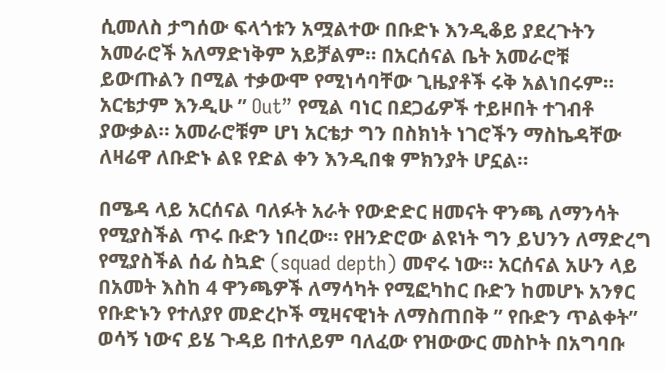ሲመለስ ታግሰው ፍላጎቱን አሟልተው በቡድኑ እንዲቆይ ያደረጉትን አመራሮች አለማድነቅም አይቻልም። በአርሰናል ቤት አመራሮቹ ይውጡልን በሚል ተቃውሞ የሚነሳባቸው ጊዜያቶች ሩቅ አልነበሩም። አርቴታም እንዲሁ ” Out” የሚል ባነር በደጋፊዎች ተይዞበት ተገብቶ ያውቃል። አመራሮቹም ሆነ አርቴታ ግን በስክነት ነገሮችን ማስኬዳቸው ለዛሬዋ ለቡድኑ ልዩ የድል ቀን እንዲበቁ ምክንያት ሆኗል።

በሜዳ ላይ አርሰናል ባለፉት አራት የውድድር ዘመናት ዋንጫ ለማንሳት የሚያስችል ጥሩ ቡድን ነበረው። የዘንድሮው ልዩነት ግን ይህንን ለማድረግ የሚያስችል ሰፊ ስኳድ (squad depth) መኖሩ ነው። አርሰናል አሁን ላይ በአመት እስከ 4 ዋንጫዎች ለማሳካት የሚፎካከር ቡድን ከመሆኑ አንፃር የቡድኑን የተለያየ መድረኮች ሚዛናዊነት ለማስጠበቅ ” የቡድን ጥልቀት” ወሳኝ ነውና ይሄ ጉዳይ በተለይም ባለፈው የዝውውር መስኮት በአግባቡ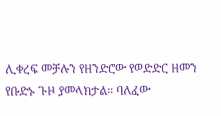ሊቀረፍ መቻሉን የዘንድሮው የወድድር ዘመን የቡድኑ ጉዞ ያመላክታል። ባለፈው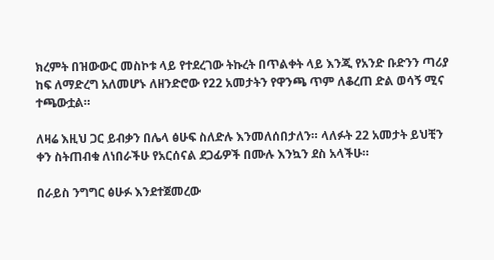ክረምት በዝውውር መስኮቱ ላይ የተደረገው ትኩረት በጥልቀት ላይ እንጂ የአንድ ቡድንን ጣሪያ ከፍ ለማድረግ አለመሆኑ ለዘንድሮው የ22 አመታትን የዋንጫ ጥም ለቆረጠ ድል ወሳኝ ሚና ተጫውቷል።

ለዛሬ እዚህ ጋር ይብቃን በሌላ ፅሁፍ ስለድሉ እንመለሰበታለን። ላለፉት 22 አመታት ይህቺን ቀን ስትጠብቁ ለነበራችሁ የአርሰናል ደጋፊዎች በሙሉ እንኳን ደስ አላችሁ።

በራይስ ንግግር ፅሁፉ እንደተጀመረው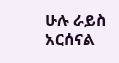ሁሉ ራይስ አርሰናል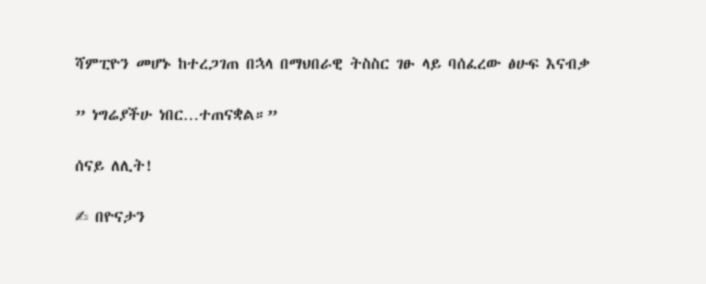ሻምፒዮን መሆኑ ከተረጋገጠ በኋላ በማህበራዊ ትስስር ገፁ ላይ ባሰፈረው ፅሁፍ እናብቃ

” ነግሬያችሁ ነበር…ተጠናቋል።”

ሰናይ ለሊት!

✍ በዮናታን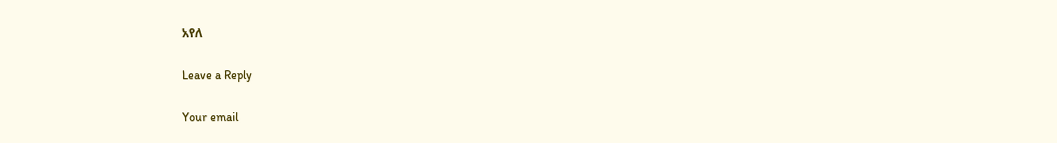አየለ

Leave a Reply

Your email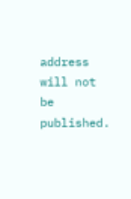address will not be published.